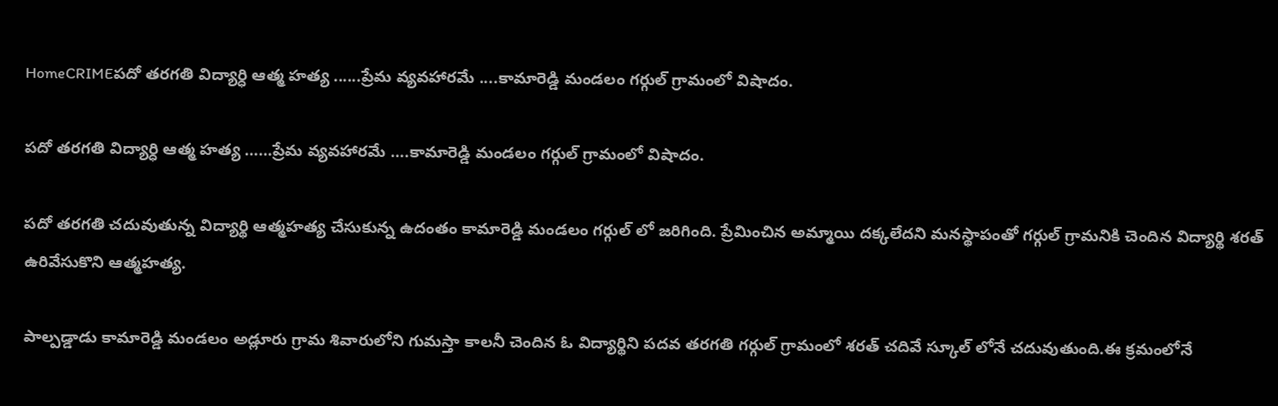HomeCRIMEపదో తరగతి విద్యార్ధి ఆత్మ హత్య ......ప్రేమ వ్యవహారమే ....కామారెడ్డి మండలం గర్గుల్ గ్రామంలో విషాదం.

పదో తరగతి విద్యార్ధి ఆత్మ హత్య ……ప్రేమ వ్యవహారమే ….కామారెడ్డి మండలం గర్గుల్ గ్రామంలో విషాదం.

పదో తరగతి చదువుతున్న విద్యార్థి ఆత్మహత్య చేసుకున్న ఉదంతం కామారెడ్డి మండలం గర్గుల్ లో జరిగింది. ప్రేమించిన అమ్మాయి దక్కలేదని మనస్థాపంతో గర్గుల్ గ్రామనికి చెందిన విద్యార్థి శరత్ ఉరివేసుకొని ఆత్మహత్య.

పాల్పడ్డాడు కామారెడ్డి మండలం అడ్లూరు గ్రామ శివారులోని గుమస్తా కాలనీ చెందిన ఓ విద్యార్థిని పదవ తరగతి గర్గుల్ గ్రామంలో శరత్ చదివే స్కూల్ లోనే చదువుతుంది.ఈ క్రమంలోనే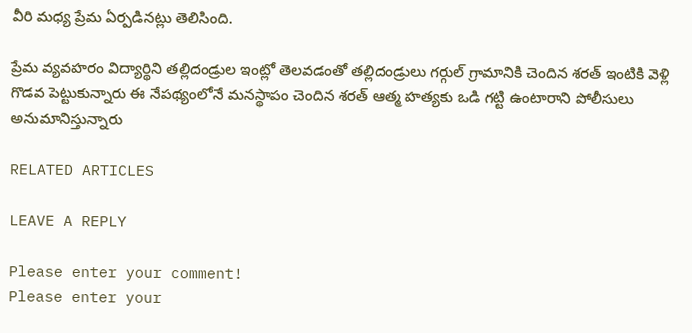వీరి మధ్య ప్రేమ ఏర్పడినట్లు తెలిసింది.

ప్రేమ వ్యవహరం విద్యార్థిని తల్లిదండ్రుల ఇంట్లో తెలవడంతో తల్లిదండ్రులు గర్గుల్ గ్రామానికి చెందిన శరత్ ఇంటికి వెళ్లి గొడవ పెట్టుకున్నారు ఈ నేపథ్యంలోనే మనస్థాపం చెందిన శరత్ ఆత్మ హత్యకు ఒడి గట్టి ఉంటారాని పోలీసులు అనుమానిస్తున్నారు

RELATED ARTICLES

LEAVE A REPLY

Please enter your comment!
Please enter your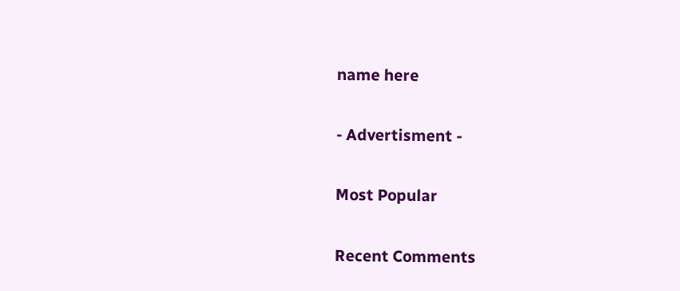name here

- Advertisment -

Most Popular

Recent Comments